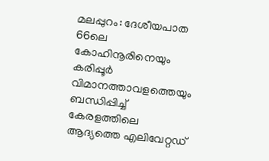മലപ്പുറം: ദേശീയപാത 66ലെ കോഹിനൂരിനെയും കരിപ്പൂർ വിമാനത്താവളത്തെയും ബന്ധിപ്പിച്ച് കേരളത്തിലെ ആദ്യത്തെ എലിവേറ്റഡ്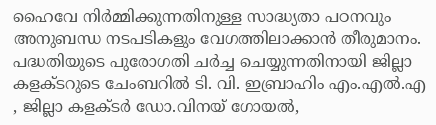ഹൈവേ നിർമ്മിക്കുന്നതിനുള്ള സാദ്ധ്യതാ പഠനവും അനുബന്ധ നടപടികളും വേഗത്തിലാക്കാൻ തീരുമാനം. പദ്ധതിയുടെ പുരോഗതി ചർച്ച ചെയ്യുന്നതിനായി ജില്ലാ കളക്ടറുടെ ചേംബറിൽ ടി. വി. ഇബ്രാഹിം എം.എൽ.എ , ജില്ലാ കളക്ടർ ഡോ.വിനയ് ഗോയൽ,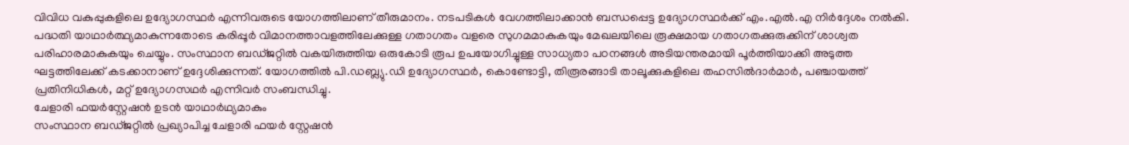വിവിധ വകുപ്പുകളിലെ ഉദ്യോഗസ്ഥർ എന്നിവരുടെ യോഗത്തിലാണ് തീരുമാനം. നടപടികൾ വേഗത്തിലാക്കാൻ ബന്ധപ്പെട്ട ഉദ്യോഗസ്ഥർക്ക് എം.എൽ.എ നിർദ്ദേശം നൽകി.
പദ്ധതി യാഥാർത്ഥ്യമാകുന്നതോടെ കരിപ്പൂർ വിമാനത്താവളത്തിലേക്കുള്ള ഗതാഗതം വളരെ സുഗമമാകുകയും മേഖലയിലെ രൂക്ഷമായ ഗതാഗതക്കുരുക്കിന് ശാശ്വത പരിഹാരമാകുകയും ചെയ്യും. സംസ്ഥാന ബഡ്ജറ്റിൽ വകയിരുത്തിയ ഒരുകോടി രൂപ ഉപയോഗിച്ചുള്ള സാധ്യതാ പഠനങ്ങൾ അടിയന്തരമായി പൂർത്തിയാക്കി അടുത്ത ഘട്ടത്തിലേക്ക് കടക്കാനാണ് ഉദ്ദേശിക്കുന്നത്. യോഗത്തിൽ പി.ഡബ്ല്യു.ഡി ഉദ്യോഗസ്ഥർ, കൊണ്ടോട്ടി, തിരൂരങ്ങാടി താലൂക്കുകളിലെ തഹസിൽദാർമാർ, പഞ്ചായത്ത് പ്രതിനിധികൾ, മറ്റ് ഉദ്യോഗസഥർ എന്നിവർ സംബന്ധിച്ചു.
ചേളാരി ഫയർസ്റ്റേഷൻ ഉടൻ യാഥാർഥ്യമാകും
സംസ്ഥാന ബഡ്ജറ്റിൽ പ്രഖ്യാപിച്ച ചേളാരി ഫയർ സ്റ്റേഷൻ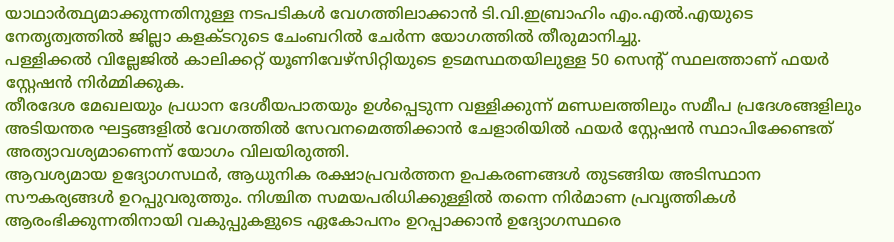യാഥാർത്ഥ്യമാക്കുന്നതിനുള്ള നടപടികൾ വേഗത്തിലാക്കാൻ ടി.വി.ഇബ്രാഹിം എം.എൽ.എയുടെ നേതൃത്വത്തിൽ ജില്ലാ കളക്ടറുടെ ചേംബറിൽ ചേർന്ന യോഗത്തിൽ തീരുമാനിച്ചു.
പള്ളിക്കൽ വില്ലേജിൽ കാലിക്കറ്റ് യൂണിവേഴ്സിറ്റിയുടെ ഉടമസ്ഥതയിലുള്ള 50 സെന്റ് സ്ഥലത്താണ് ഫയർ സ്റ്റേഷൻ നിർമ്മിക്കുക.
തീരദേശ മേഖലയും പ്രധാന ദേശീയപാതയും ഉൾപ്പെടുന്ന വള്ളിക്കുന്ന് മണ്ഡലത്തിലും സമീപ പ്രദേശങ്ങളിലും അടിയന്തര ഘട്ടങ്ങളിൽ വേഗത്തിൽ സേവനമെത്തിക്കാൻ ചേളാരിയിൽ ഫയർ സ്റ്റേഷൻ സ്ഥാപിക്കേണ്ടത് അത്യാവശ്യമാണെന്ന് യോഗം വിലയിരുത്തി.
ആവശ്യമായ ഉദ്യോഗസഥർ, ആധുനിക രക്ഷാപ്രവർത്തന ഉപകരണങ്ങൾ തുടങ്ങിയ അടിസ്ഥാന സൗകര്യങ്ങൾ ഉറപ്പുവരുത്തും. നിശ്ചിത സമയപരിധിക്കുള്ളിൽ തന്നെ നിർമാണ പ്രവൃത്തികൾ ആരംഭിക്കുന്നതിനായി വകുപ്പുകളുടെ ഏകോപനം ഉറപ്പാക്കാൻ ഉദ്യോഗസ്ഥരെ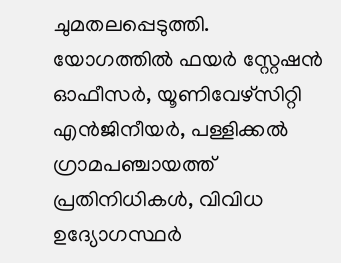ചുമതലപ്പെടുത്തി.
യോഗത്തിൽ ഫയർ സ്റ്റേഷൻ ഓഫീസർ, യൂണിവേഴ്സിറ്റി എൻജിനീയർ, പള്ളിക്കൽ ഗ്രാമപഞ്ചായത്ത് പ്രതിനിധികൾ, വിവിധ ഉദ്യോഗസ്ഥർ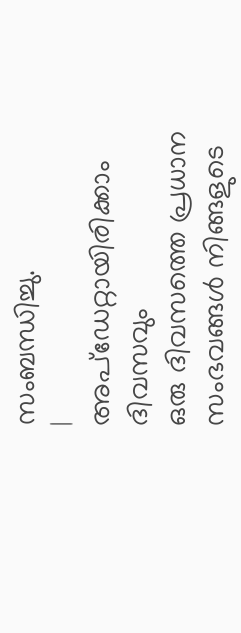സംബന്ധിച്ചു.
|
അപ്ഡേറ്റായിരിക്കാം ദിവസവും
ഒരു ദിവസത്തെ പ്രധാന സംഭവങ്ങൾ നിങ്ങളുടെ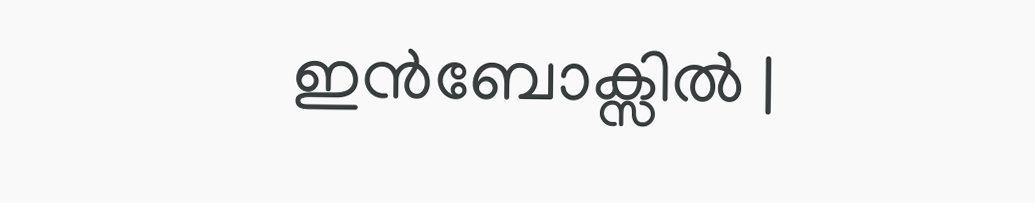ഇൻബോക്സിൽ |